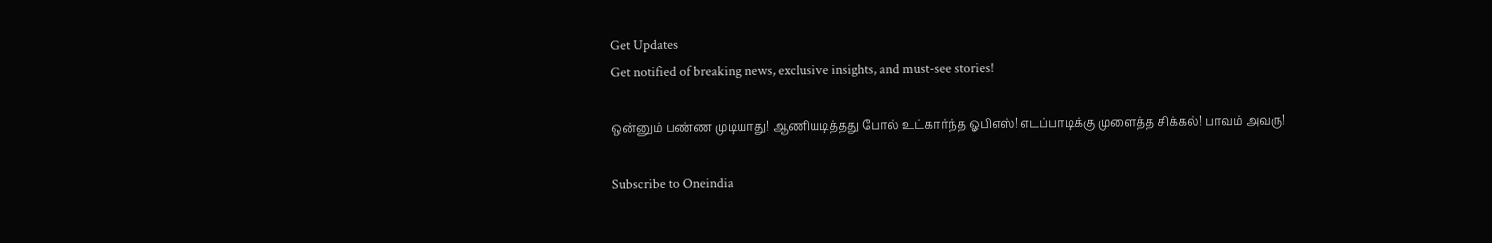Get Updates
Get notified of breaking news, exclusive insights, and must-see stories!

ஒன்னும் பண்ண முடியாது! ஆணியடித்தது போல் உட்கார்ந்த ஓபிஎஸ்! எடப்பாடிக்கு முளைத்த சிக்கல்! பாவம் அவரு!

Subscribe to Oneindia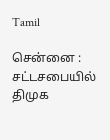Tamil

சென்னை : சட்டசபையில் திமுக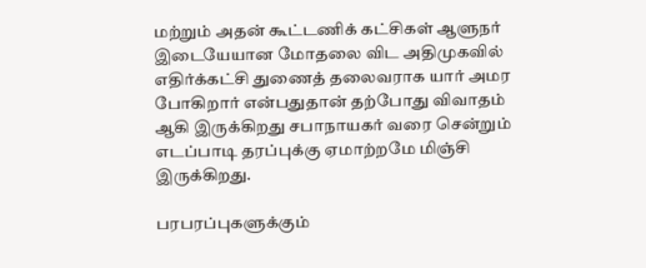மற்றும் அதன் கூட்டணிக் கட்சிகள் ஆளுநர் இடையேயான மோதலை விட அதிமுகவில் எதிர்க்கட்சி துணைத் தலைவராக யார் அமர போகிறார் என்பதுதான் தற்போது விவாதம் ஆகி இருக்கிறது சபாநாயகர் வரை சென்றும் எடப்பாடி தரப்புக்கு ஏமாற்றமே மிஞ்சி இருக்கிறது.

பரபரப்புகளுக்கும்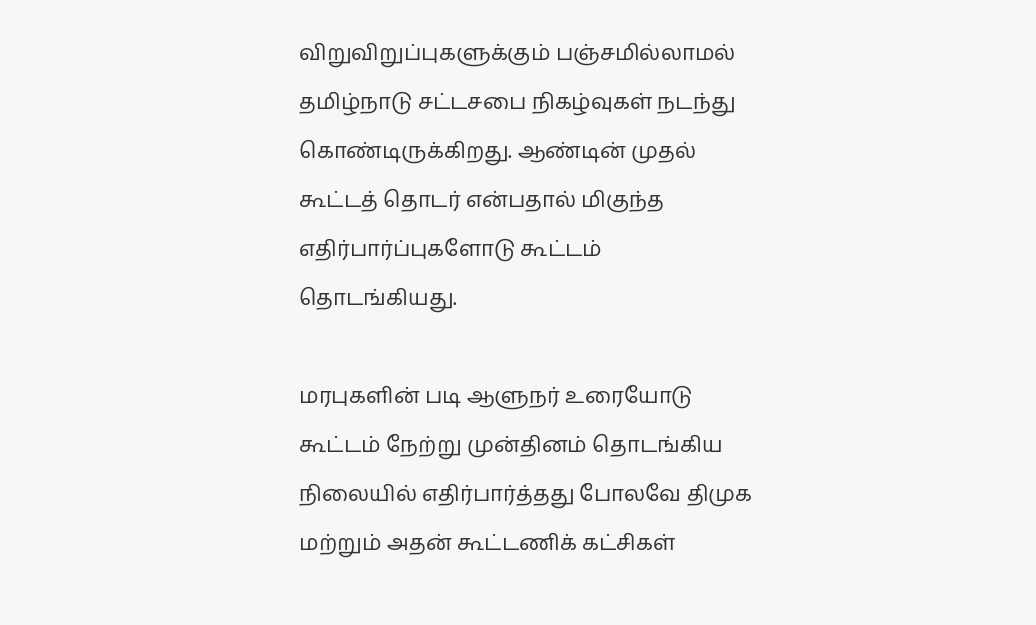விறுவிறுப்புகளுக்கும் பஞ்சமில்லாமல் தமிழ்நாடு சட்டசபை நிகழ்வுகள் நடந்து கொண்டிருக்கிறது. ஆண்டின் முதல் கூட்டத் தொடர் என்பதால் மிகுந்த எதிர்பார்ப்புகளோடு கூட்டம் தொடங்கியது.

மரபுகளின் படி ஆளுநர் உரையோடு கூட்டம் நேற்று முன்தினம் தொடங்கிய நிலையில் எதிர்பார்த்தது போலவே திமுக மற்றும் அதன் கூட்டணிக் கட்சிகள்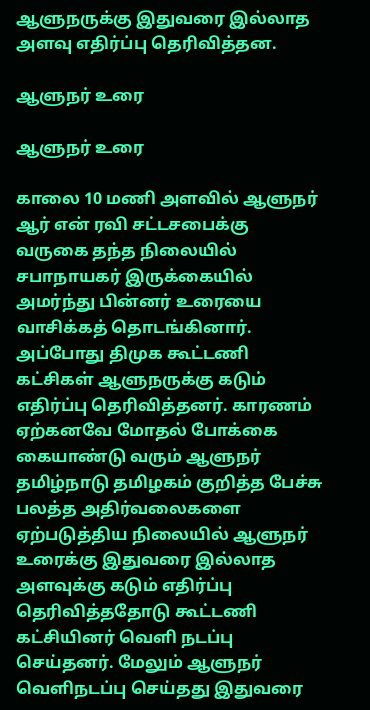ஆளுநருக்கு இதுவரை இல்லாத அளவு எதிர்ப்பு தெரிவித்தன.

ஆளுநர் உரை

ஆளுநர் உரை

காலை 10 மணி அளவில் ஆளுநர் ஆர் என் ரவி சட்டசபைக்கு வருகை தந்த நிலையில் சபாநாயகர் இருக்கையில் அமர்ந்து பின்னர் உரையை வாசிக்கத் தொடங்கினார். அப்போது திமுக கூட்டணி கட்சிகள் ஆளுநருக்கு கடும் எதிர்ப்பு தெரிவித்தனர். காரணம் ஏற்கனவே மோதல் போக்கை கையாண்டு வரும் ஆளுநர் தமிழ்நாடு தமிழகம் குறித்த பேச்சு பலத்த அதிர்வலைகளை ஏற்படுத்திய நிலையில் ஆளுநர் உரைக்கு இதுவரை இல்லாத அளவுக்கு கடும் எதிர்ப்பு தெரிவித்ததோடு கூட்டணி கட்சியினர் வெளி நடப்பு செய்தனர். மேலும் ஆளுநர் வெளிநடப்பு செய்தது இதுவரை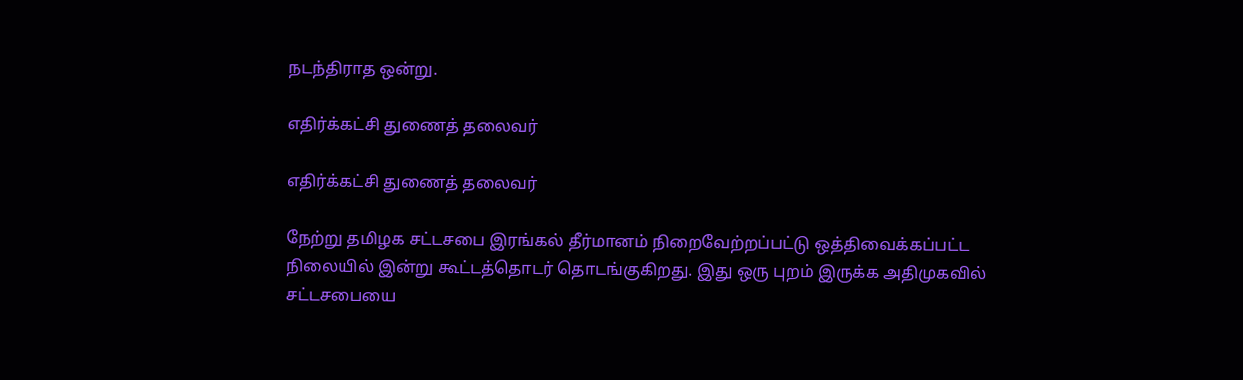நடந்திராத ஒன்று.

எதிர்க்கட்சி துணைத் தலைவர்

எதிர்க்கட்சி துணைத் தலைவர்

நேற்று தமிழக சட்டசபை இரங்கல் தீர்மானம் நிறைவேற்றப்பட்டு ஒத்திவைக்கப்பட்ட நிலையில் இன்று கூட்டத்தொடர் தொடங்குகிறது. இது ஒரு புறம் இருக்க அதிமுகவில் சட்டசபையை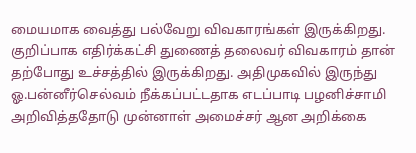மையமாக வைத்து பல்வேறு விவகாரங்கள் இருக்கிறது. குறிப்பாக எதிர்க்கட்சி துணைத் தலைவர் விவகாரம் தான் தற்போது உச்சத்தில் இருக்கிறது. அதிமுகவில் இருந்து ஓ.பன்னீர்செல்வம் நீக்கப்பட்டதாக எடப்பாடி பழனிச்சாமி அறிவித்ததோடு முன்னாள் அமைச்சர் ஆன அறிக்கை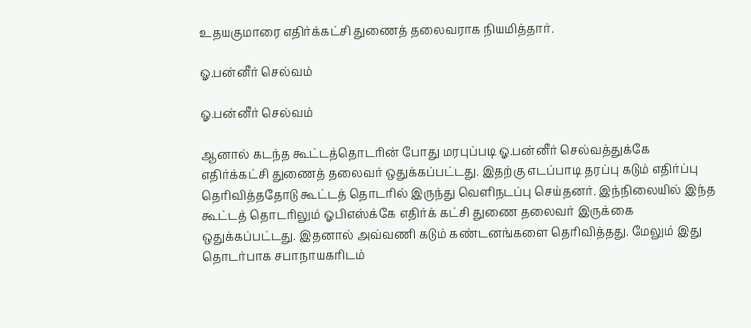உதயகுமாரை எதிர்க்கட்சி துணைத் தலைவராக நியமித்தார்.

ஓ.பன்னீர் செல்வம்

ஓ.பன்னீர் செல்வம்

ஆனால் கடந்த கூட்டத்தொடரின் போது மரபுப்படி ஓ.பன்னீர் செல்வத்துக்கே எதிர்க்கட்சி துணைத் தலைவர் ஒதுக்கப்பட்டது. இதற்கு எடப்பாடி தரப்பு கடும் எதிர்ப்பு தெரிவித்ததோடு கூட்டத் தொடரில் இருந்து வெளிநடப்பு செய்தனர். இந்நிலையில் இந்த கூட்டத் தொடரிலும் ஓபிஎஸ்க்கே எதிர்க் கட்சி துணை தலைவர் இருக்கை ஒதுக்கப்பட்டது. இதனால் அவ்வணி கடும் கண்டனங்களை தெரிவித்தது. மேலும் இது தொடர்பாக சபாநாயகரிடம்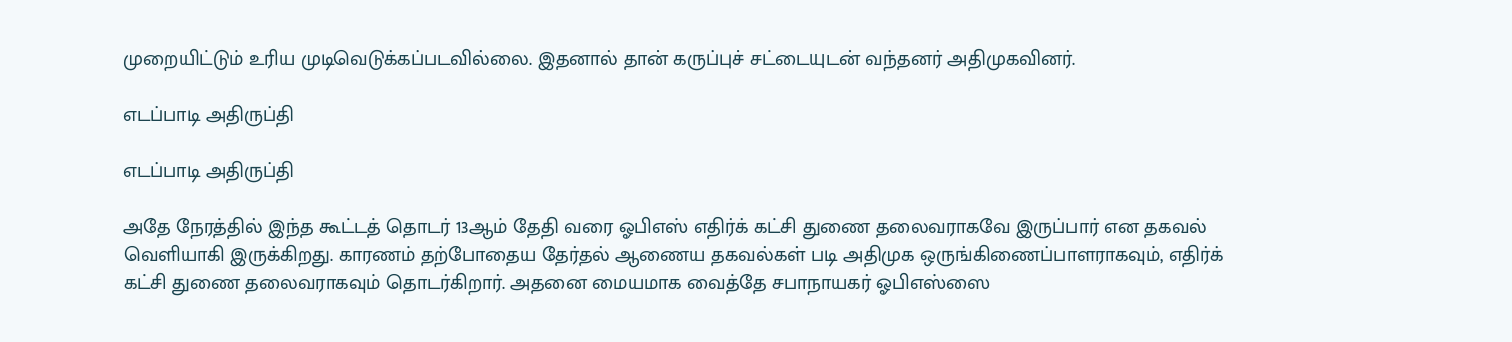முறையிட்டும் உரிய முடிவெடுக்கப்படவில்லை. இதனால் தான் கருப்புச் சட்டையுடன் வந்தனர் அதிமுகவினர்.

எடப்பாடி அதிருப்தி

எடப்பாடி அதிருப்தி

அதே நேரத்தில் இந்த கூட்டத் தொடர் 13ஆம் தேதி வரை ஓபிஎஸ் எதிர்க் கட்சி துணை தலைவராகவே இருப்பார் என தகவல் வெளியாகி இருக்கிறது. காரணம் தற்போதைய தேர்தல் ஆணைய தகவல்கள் படி அதிமுக ஒருங்கிணைப்பாளராகவும், எதிர்க் கட்சி துணை தலைவராகவும் தொடர்கிறார். அதனை மையமாக வைத்தே சபாநாயகர் ஓபிஎஸ்ஸை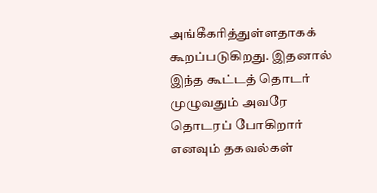அங்கீகரித்துள்ளதாகக் கூறப்படுகிறது. இதனால் இந்த கூட்டத் தொடர் முழுவதும் அவரே தொடரப் போகிறார் எனவும் தகவல்கள்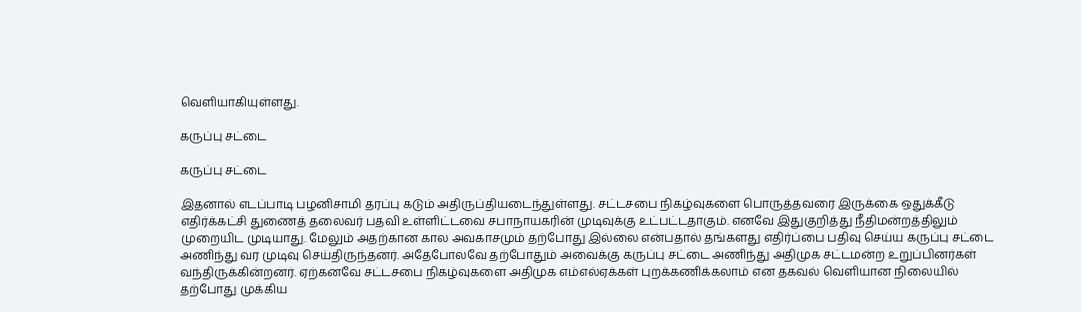வெளியாகியுள்ளது.

கருப்பு சட்டை

கருப்பு சட்டை

இதனால் எடப்பாடி பழனிசாமி தரப்பு கடும் அதிருப்தியடைந்துள்ளது. சட்டசபை நிகழ்வுகளை பொருத்தவரை இருக்கை ஒதுக்கீடு எதிர்க்கட்சி துணைத் தலைவர் பதவி உள்ளிட்டவை சபாநாயகரின் முடிவுக்கு உட்பட்டதாகும். எனவே இதுகுறித்து நீதிமன்றத்திலும் முறையிட முடியாது. மேலும் அதற்கான கால அவகாசமும் தற்போது இல்லை என்பதால் தங்களது எதிர்ப்பை பதிவு செய்ய கருப்பு சட்டை அணிந்து வர முடிவு செய்திருந்தனர். அதேபோலவே தற்போதும் அவைக்கு கருப்பு சட்டை அணிந்து அதிமுக சட்டமன்ற உறுப்பினர்கள் வந்திருக்கின்றனர். ஏற்கனவே சட்டசபை நிகழ்வுகளை அதிமுக எம்எல்ஏக்கள் புறக்கணிக்கலாம் என தகவல் வெளியான நிலையில் தற்போது முக்கிய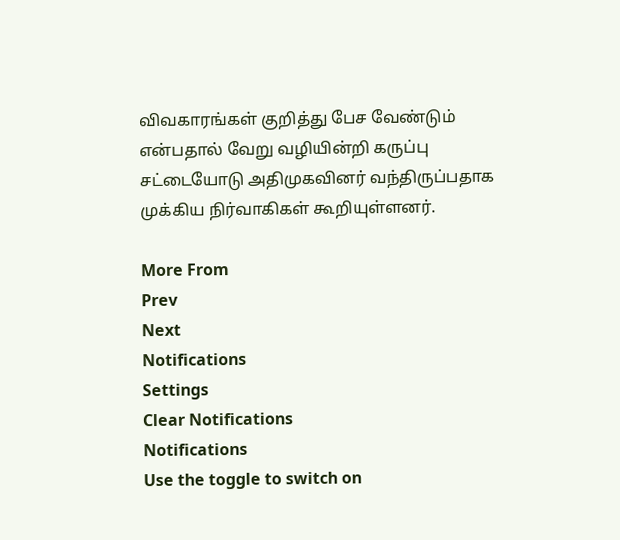விவகாரங்கள் குறித்து பேச வேண்டும் என்பதால் வேறு வழியின்றி கருப்பு சட்டையோடு அதிமுகவினர் வந்திருப்பதாக முக்கிய நிர்வாகிகள் கூறியுள்ளனர்.

More From
Prev
Next
Notifications
Settings
Clear Notifications
Notifications
Use the toggle to switch on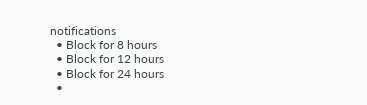notifications
  • Block for 8 hours
  • Block for 12 hours
  • Block for 24 hours
  •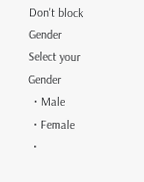Don't block
Gender
Select your Gender
  • Male
  • Female
  •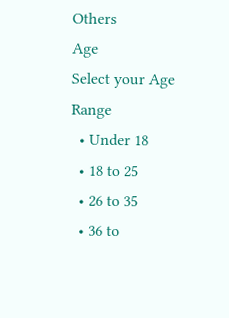Others
Age
Select your Age Range
  • Under 18
  • 18 to 25
  • 26 to 35
  • 36 to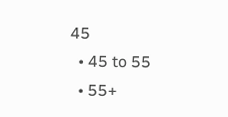45
  • 45 to 55
  • 55+